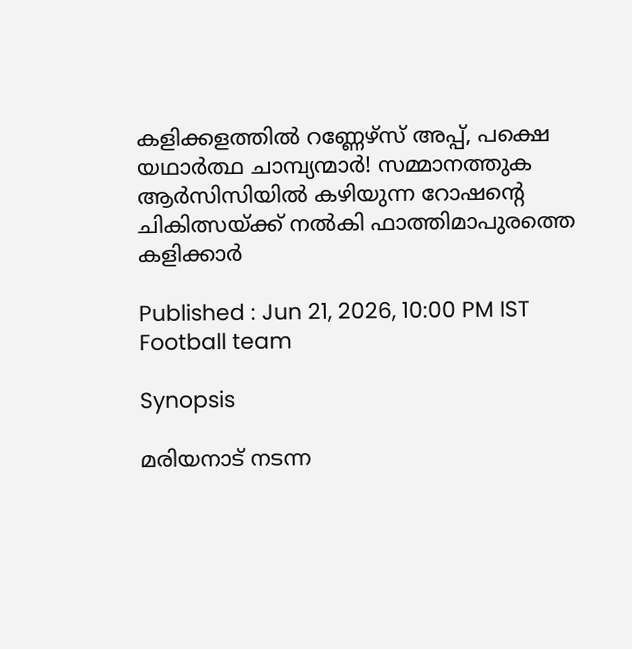കളിക്കളത്തിൽ റണ്ണേഴ്സ് അപ്പ്, പക്ഷെ യഥാര്‍ത്ഥ ചാമ്പ്യന്മാർ! സമ്മാനത്തുക ആർസിസിയിൽ കഴിയുന്ന റോഷന്റെ ചികിത്സയ്ക്ക് നൽകി ഫാത്തിമാപുരത്തെ കളിക്കാർ

Published : Jun 21, 2026, 10:00 PM IST
Football team

Synopsis

മരിയനാട് നടന്ന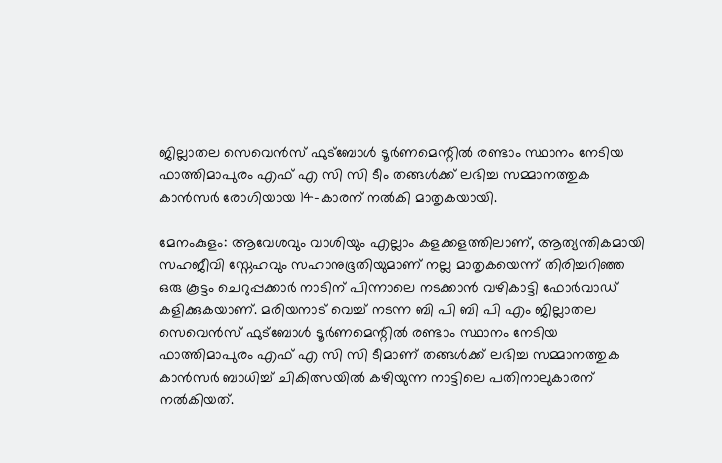ജില്ലാതല സെവെൻസ് ഫുട്ബോൾ ടൂർണമെന്റിൽ രണ്ടാം സ്ഥാനം നേടിയ ഫാത്തിമാപുരം എഫ് എ സി സി ടീം തങ്ങൾക്ക് ലഭിച്ച സമ്മാനത്തുക കാൻസർ രോഗിയായ 14-കാരന് നൽകി മാതൃകയായി.

മേനംകുളം: ആവേശവും വാശിയും എല്ലാം കളക്കളത്തിലാണ്, ആത്യന്തികമായി സഹജീവി സ്നേഹവും സഹാനുഭൂതിയുമാണ് നല്ല മാതൃകയെന്ന് തിരിച്ചറിഞ്ഞ ഒരു കൂട്ടം ചെറുപ്പക്കാർ നാടിന് പിന്നാലെ നടക്കാൻ വഴികാട്ടി ഫോര്‍വാഡ് കളിക്കുകയാണ്. മരിയനാട് വെച്ച് നടന്ന ബി പി ബി പി എം ജില്ലാതല സെവെൻസ് ഫുട്ബോൾ ടൂർണമെന്റിൽ രണ്ടാം സ്ഥാനം നേടിയ ഫാത്തിമാപുരം എഫ് എ സി സി ടീമാണ് തങ്ങൾക്ക് ലഭിച്ച സമ്മാനത്തുക കാൻസർ ബാധിച്ച് ചികിത്സയിൽ കഴിയുന്ന നാട്ടിലെ പതിനാലുകാരന് നൽകിയത്.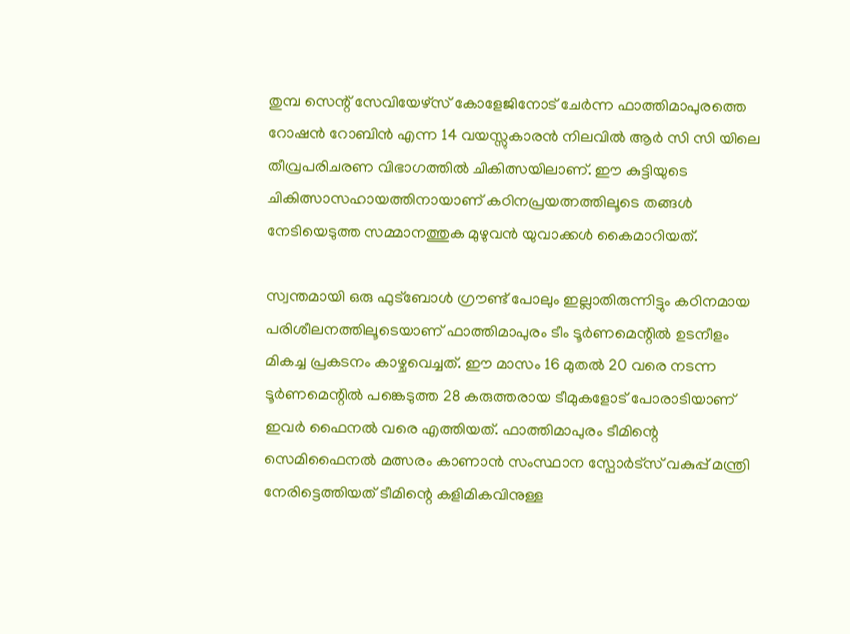തുമ്പ സെന്റ് സേവിയേഴ്‌സ് കോളേജിനോട് ചേർന്ന ഫാത്തിമാപുരത്തെ റോഷൻ റോബിൻ എന്ന 14 വയസ്സുകാരൻ നിലവിൽ ആർ സി സി യിലെ തീവ്രപരിചരണ വിഭാഗത്തിൽ ചികിത്സയിലാണ്. ഈ കുട്ടിയുടെ ചികിത്സാസഹായത്തിനായാണ് കഠിനപ്രയത്നത്തിലൂടെ തങ്ങൾ നേടിയെടുത്ത സമ്മാനത്തുക മുഴുവൻ യുവാക്കൾ കൈമാറിയത്.

സ്വന്തമായി ഒരു ഫുട്ബോൾ ഗ്രൗണ്ട് പോലും ഇല്ലാതിരുന്നിട്ടും കഠിനമായ പരിശീലനത്തിലൂടെയാണ് ഫാത്തിമാപുരം ടീം ടൂർണമെന്റിൽ ഉടനീളം മികച്ച പ്രകടനം കാഴ്ചവെച്ചത്. ഈ മാസം 16 മുതൽ 20 വരെ നടന്ന ടൂർണമെന്റിൽ പങ്കെടുത്ത 28 കരുത്തരായ ടീമുകളോട് പോരാടിയാണ് ഇവർ ഫൈനൽ വരെ എത്തിയത്. ഫാത്തിമാപുരം ടീമിന്റെ സെമിഫൈനൽ മത്സരം കാണാൻ സംസ്ഥാന സ്പോർട്സ് വകുപ്പ് മന്ത്രി നേരിട്ടെത്തിയത് ടീമിന്റെ കളിമികവിനുള്ള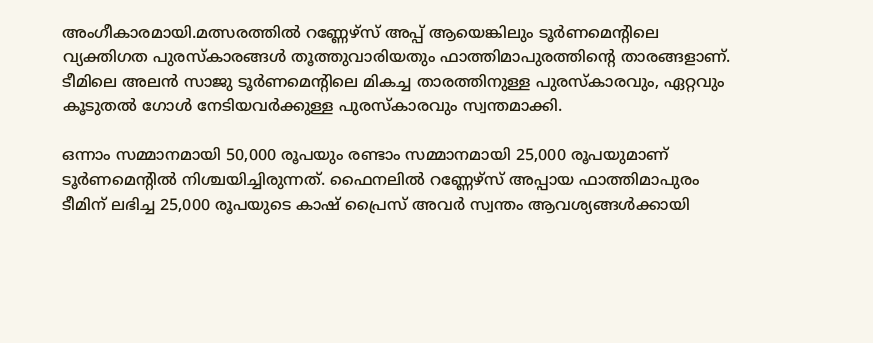അംഗീകാരമായി.മത്സരത്തിൽ റണ്ണേഴ്സ് അപ്പ് ആയെങ്കിലും ടൂർണമെന്റിലെ വ്യക്തിഗത പുരസ്കാരങ്ങൾ തൂത്തുവാരിയതും ഫാത്തിമാപുരത്തിന്റെ താരങ്ങളാണ്. ടീമിലെ അലൻ സാജു ടൂർണമെന്റിലെ മികച്ച താരത്തിനുള്ള പുരസ്കാരവും, ഏറ്റവും കൂടുതൽ ഗോൾ നേടിയവർക്കുള്ള പുരസ്കാരവും സ്വന്തമാക്കി.

ഒന്നാം സമ്മാനമായി 50,000 രൂപയും രണ്ടാം സമ്മാനമായി 25,000 രൂപയുമാണ് ടൂർണമെന്റിൽ നിശ്ചയിച്ചിരുന്നത്. ഫൈനലിൽ റണ്ണേഴ്സ് അപ്പായ ഫാത്തിമാപുരം ടീമിന് ലഭിച്ച 25,000 രൂപയുടെ കാഷ് പ്രൈസ് അവർ സ്വന്തം ആവശ്യങ്ങൾക്കായി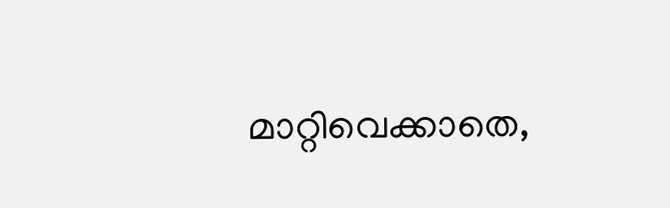മാറ്റിവെക്കാതെ,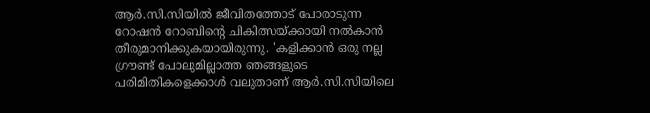ആർ.സി.സിയിൽ ജീവിതത്തോട് പോരാടുന്ന റോഷൻ റോബിന്റെ ചികിത്സയ്ക്കായി നൽകാൻ തീരുമാനിക്കുകയായിരുന്നു. 'കളിക്കാൻ ഒരു നല്ല ഗ്രൗണ്ട് പോലുമില്ലാത്ത ഞങ്ങളുടെ പരിമിതികളെക്കാൾ വലുതാണ് ആർ.സി.സിയിലെ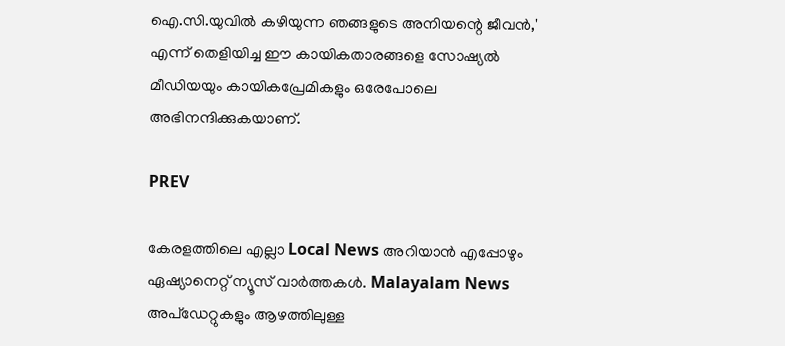ഐ.സി.യുവിൽ കഴിയുന്ന ഞങ്ങളുടെ അനിയന്റെ ജീവൻ,' എന്ന് തെളിയിച്ച ഈ കായികതാരങ്ങളെ സോഷ്യൽ മീഡിയയും കായികപ്രേമികളും ഒരേപോലെ അഭിനന്ദിക്കുകയാണ്.

PREV

കേരളത്തിലെ എല്ലാ Local News അറിയാൻ എപ്പോഴും ഏഷ്യാനെറ്റ് ന്യൂസ് വാർത്തകൾ. Malayalam News  അപ്‌ഡേറ്റുകളും ആഴത്തിലുള്ള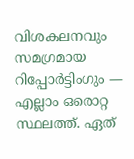വിശകലനവും സമഗ്രമായ റിപ്പോർട്ടിംഗും — എല്ലാം ഒരൊറ്റ സ്ഥലത്ത്. ഏത്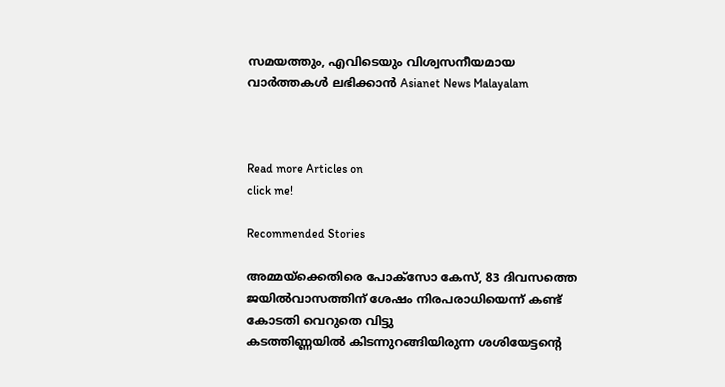സമയത്തും, എവിടെയും വിശ്വസനീയമായ വാർത്തകൾ ലഭിക്കാൻ Asianet News Malayalam



Read more Articles on
click me!

Recommended Stories

അമ്മയ്ക്കെതിരെ പോക്സോ കേസ്, 83 ദിവസത്തെ ജയിൽവാസത്തിന് ശേഷം നിരപരാധിയെന്ന് കണ്ട് കോടതി വെറുതെ വിട്ടു
കടത്തിണ്ണയിൽ കിടന്നുറങ്ങിയിരുന്ന ശശിയേട്ടന്റെ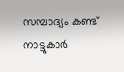സമ്പാദ്യം കണ്ട് നാട്ടുകാര്‍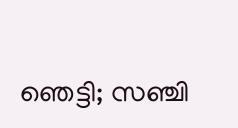ഞെട്ടി; സഞ്ചി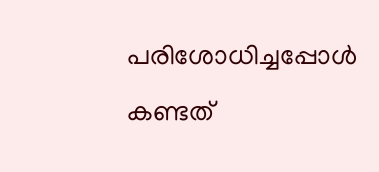പരിശോധിച്ചപ്പോൾ കണ്ടത്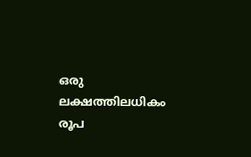ഒരു ലക്ഷത്തിലധികം രൂപ